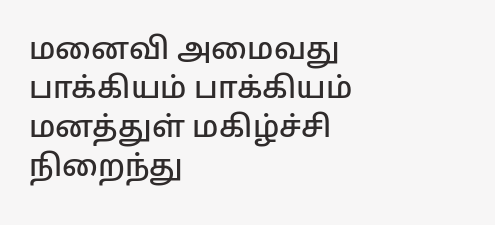மனைவி அமைவது
பாக்கியம் பாக்கியம்
மனத்துள் மகிழ்ச்சி
நிறைந்து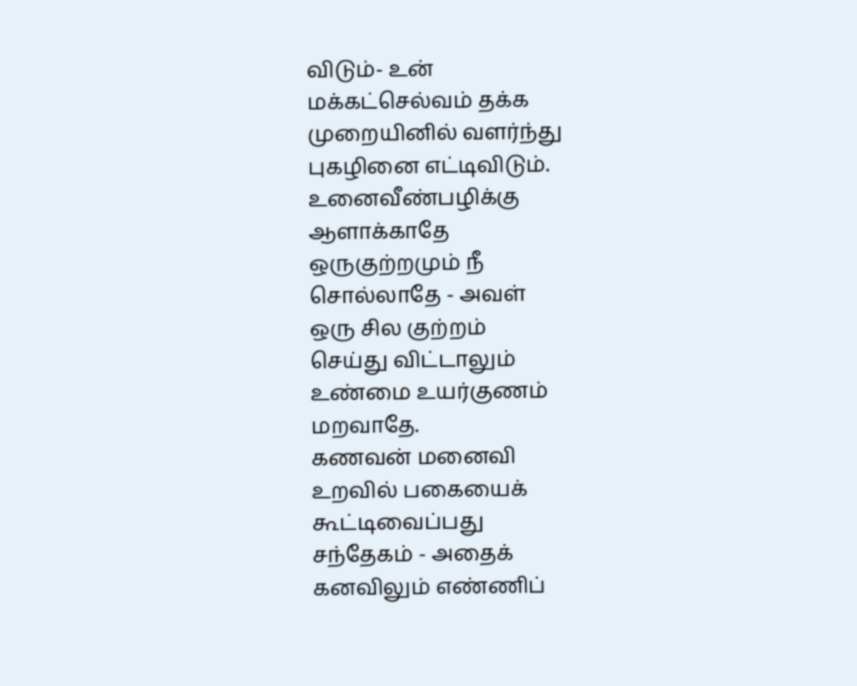விடும்- உன்
மக்கட்செல்வம் தக்க
முறையினில் வளர்ந்து
புகழினை எட்டிவிடும்.
உனைவீண்பழிக்கு
ஆளாக்காதே
ஒருகுற்றமும் நீ
சொல்லாதே - அவள்
ஒரு சில குற்றம்
செய்து விட்டாலும்
உண்மை உயர்குணம்
மறவாதே.
கணவன் மனைவி
உறவில் பகையைக்
கூட்டிவைப்பது
சந்தேகம் - அதைக்
கனவிலும் எண்ணிப்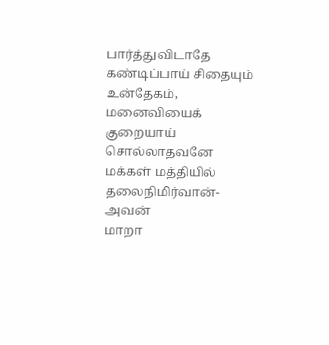பார்த்துவிடாதே
கண்டிப்பாய் சிதையும்
உன்தேகம்,
மனைவியைக்
குறையாய் சொல்லாதவனே
மக்கள் மத்தியில்
தலைநிமிர்வான்- அவன்
மாறா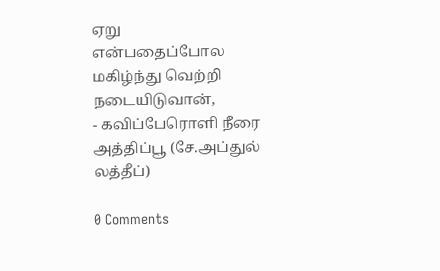ஏறு
என்பதைப்போல
மகிழ்ந்து வெற்றி நடையிடுவான்,
- கவிப்பேரொளி நீரை அத்திப்பூ (சே.அப்துல் லத்தீப்)

0 Comments